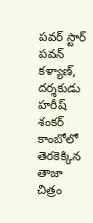పవర్ స్టార్ పవన్ కళ్యాణ్, దర్శకుడు హరీష్ శంకర్ కాంబోలో తెరకెక్కిన తాజా చిత్రం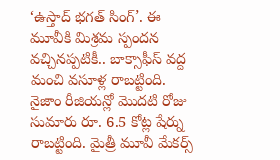‘ఉస్తాద్ భగత్ సింగ్’. ఈ మూవీకి మిశ్రమ స్పందన వచ్చినప్పటికీ.. బాక్సాఫీస్ వద్ద మంచి వసూళ్ల రాబట్టింది. నైజాం రీజియన్లో మొదటి రోజు సుమారు రూ. 6.5 కోట్ల షేర్ను రాబట్టింది. మైత్రీ మూవీ మేకర్స్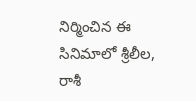నిర్మించిన ఈ సినిమాలో శ్రీలీల, రాశీ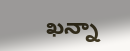ఖన్నా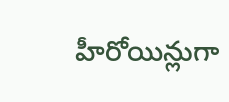హీరోయిన్లుగా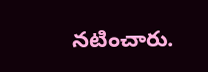నటించారు.